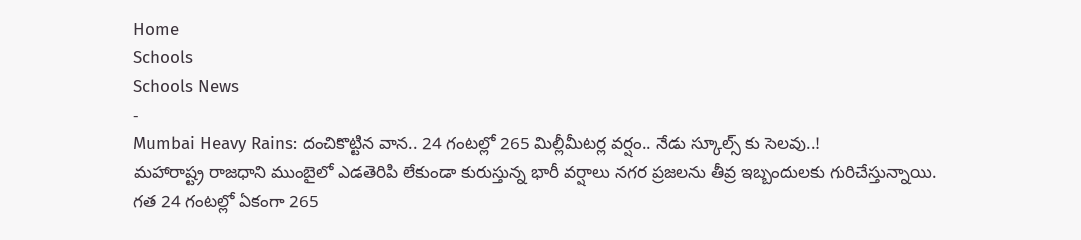Home
Schools
Schools News
-
Mumbai Heavy Rains: దంచికొట్టిన వాన.. 24 గంటల్లో 265 మిల్లీమీటర్ల వర్షం.. నేడు స్కూల్స్ కు సెలవు..!
మహారాష్ట్ర రాజధాని ముంబైలో ఎడతెరిపి లేకుండా కురుస్తున్న భారీ వర్షాలు నగర ప్రజలను తీవ్ర ఇబ్బందులకు గురిచేస్తున్నాయి. గత 24 గంటల్లో ఏకంగా 265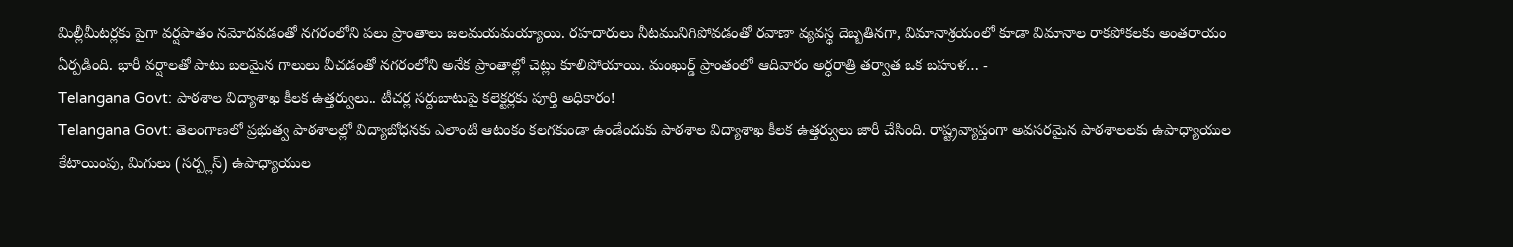మిల్లీమీటర్లకు పైగా వర్షపాతం నమోదవడంతో నగరంలోని పలు ప్రాంతాలు జలమయమయ్యాయి. రహదారులు నీటమునిగిపోవడంతో రవాణా వ్యవస్థ దెబ్బతినగా, విమానాశ్రయంలో కూడా విమానాల రాకపోకలకు అంతరాయం ఏర్పడింది. భారీ వర్షాలతో పాటు బలమైన గాలులు వీచడంతో నగరంలోని అనేక ప్రాంతాల్లో చెట్లు కూలిపోయాయి. మంఖుర్డ్ ప్రాంతంలో ఆదివారం అర్ధరాత్రి తర్వాత ఒక బహుళ… -
Telangana Govt: పాఠశాల విద్యాశాఖ కీలక ఉత్తర్వులు.. టీచర్ల సర్దుబాటుపై కలెక్టర్లకు పూర్తి అధికారం!
Telangana Govt: తెలంగాణలో ప్రభుత్వ పాఠశాలల్లో విద్యాబోధనకు ఎలాంటి ఆటంకం కలగకుండా ఉండేందుకు పాఠశాల విద్యాశాఖ కీలక ఉత్తర్వులు జారీ చేసింది. రాష్ట్రవ్యాప్తంగా అవసరమైన పాఠశాలలకు ఉపాధ్యాయుల కేటాయింపు, మిగులు (సర్ప్లస్) ఉపాధ్యాయుల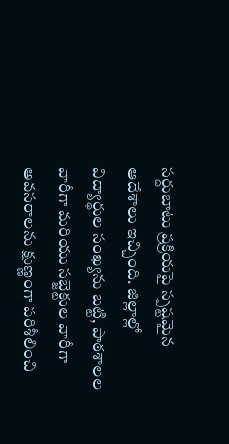సర్దుబాటు ప్రక్రియపై స్పష్టమైన ఆదేశాలు ఇచ్చింది. జిల్లాల్లో విద్యార్థుల సంఖ్యను బట్టి, పాఠశాలల వారీగా మరియు సబ్జెక్టుల వారీగా అవసరాలను క్షుణ్ణంగా పరిశీలించి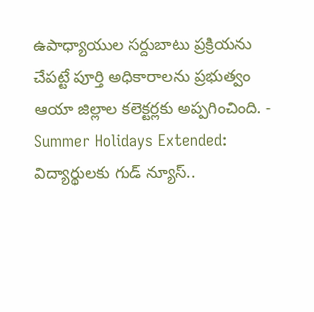ఉపాధ్యాయుల సర్దుబాటు ప్రక్రియను చేపట్టే పూర్తి అధికారాలను ప్రభుత్వం ఆయా జిల్లాల కలెక్టర్లకు అప్పగించింది. -
Summer Holidays Extended: విద్యార్థులకు గుడ్ న్యూస్..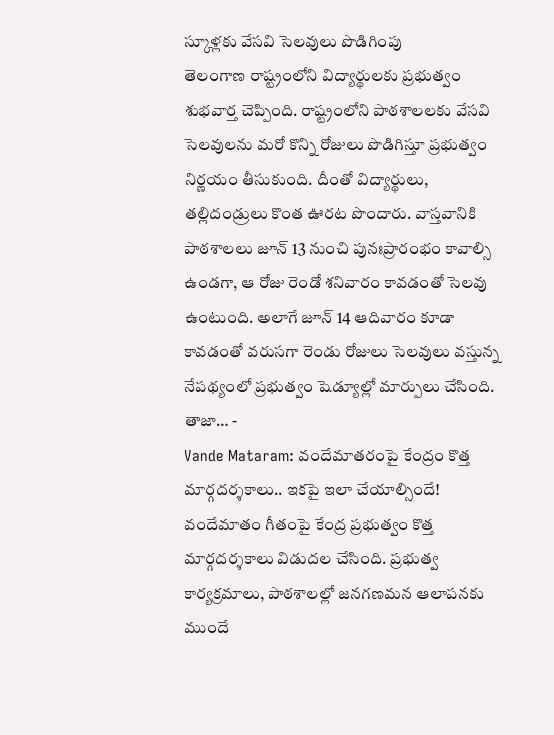స్కూళ్లకు వేసవి సెలవులు పొడిగింపు
తెలంగాణ రాష్ట్రంలోని విద్యార్థులకు ప్రభుత్వం శుభవార్త చెప్పింది. రాష్ట్రంలోని పాఠశాలలకు వేసవి సెలవులను మరో కొన్ని రోజులు పొడిగిస్తూ ప్రభుత్వం నిర్ణయం తీసుకుంది. దీంతో విద్యార్థులు, తల్లిదండ్రులు కొంత ఊరట పొందారు. వాస్తవానికి పాఠశాలలు జూన్ 13 నుంచి పునఃప్రారంభం కావాల్సి ఉండగా, ఆ రోజు రెండో శనివారం కావడంతో సెలవు ఉంటుంది. అలాగే జూన్ 14 ఆదివారం కూడా కావడంతో వరుసగా రెండు రోజులు సెలవులు వస్తున్న నేపథ్యంలో ప్రభుత్వం షెడ్యూల్లో మార్పులు చేసింది. తాజా… -
Vande Mataram: వందేమాతరంపై కేంద్రం కొత్త మార్గదర్శకాలు.. ఇకపై ఇలా చేయాల్సిందే!
వందేమాతం గీతంపై కేంద్ర ప్రభుత్వం కొత్త మార్గదర్శకాలు విడుదల చేసింది. ప్రభుత్వ కార్యక్రమాలు, పాఠశాలల్లో జనగణమన ఆలాపనకు ముందే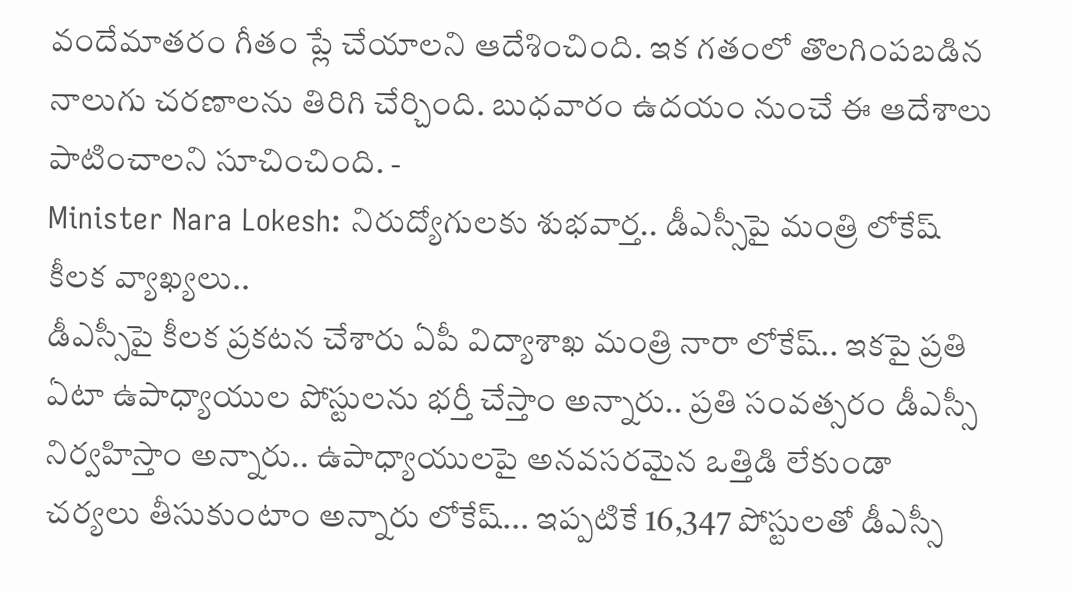వందేమాతరం గీతం ప్లే చేయాలని ఆదేశించింది. ఇక గతంలో తొలగింపబడిన నాలుగు చరణాలను తిరిగి చేర్చింది. బుధవారం ఉదయం నుంచే ఈ ఆదేశాలు పాటించాలని సూచించింది. -
Minister Nara Lokesh: నిరుద్యోగులకు శుభవార్త.. డీఎస్సీపై మంత్రి లోకేష్ కీలక వ్యాఖ్యలు..
డీఎస్సీపై కీలక ప్రకటన చేశారు ఏపీ విద్యాశాఖ మంత్రి నారా లోకేష్.. ఇకపై ప్రతి ఏటా ఉపాధ్యాయుల పోస్టులను భర్తీ చేస్తాం అన్నారు.. ప్రతి సంవత్సరం డీఎస్సీ నిర్వహిస్తాం అన్నారు.. ఉపాధ్యాయులపై అనవసరమైన ఒత్తిడి లేకుండా చర్యలు తీసుకుంటాం అన్నారు లోకేష్... ఇప్పటికే 16,347 పోస్టులతో డీఎస్సీ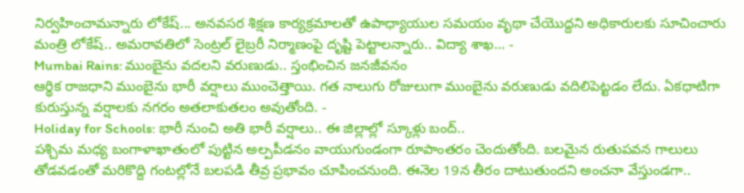నిర్వహించామన్నారు లోకేష్... అనవసర శిక్షణ కార్యక్రమాలతో ఉపాధ్యాయుల సమయం వృథా చేయొద్దని అధికారులకు సూచించారు మంత్రి లోకేష్.. అమరావతిలో సెంట్రల్ లైబ్రరీ నిర్మాణంపై దృష్టి పెట్టాలన్నారు.. విద్యా శాఖ… -
Mumbai Rains: ముంబైను వదలని వరుణుడు.. స్తంభించిన జనజీవనం
ఆర్థిక రాజధాని ముంబైను భారీ వర్షాలు ముంచెత్తాయి. గత నాలుగు రోజులుగా ముంబైను వరుణుడు వదిలిపెట్టడం లేదు. ఏకధాటిగా కురుస్తున్న వర్షాలకు నగరం అతలాకుతలం అవుతోంది. -
Holiday for Schools: భారీ నుంచి అతి భారీ వర్షాలు.. ఈ జిల్లాల్లో స్కూళ్లు బంద్..
పశ్చిమ మధ్య బంగాళాఖాతంలో పుట్టిన అల్పపీడనం వాయుగుండంగా రూపాంతరం చెందుతోంది. బలమైన రుతుపవన గాలులు తోడవడంతో మరికొద్ది గంటల్లోనే బలపడి తీవ్ర ప్రభావం చూపించనుంది. ఈనెల 19న తీరం దాటుతుందని అంచనా వేస్తుండగా..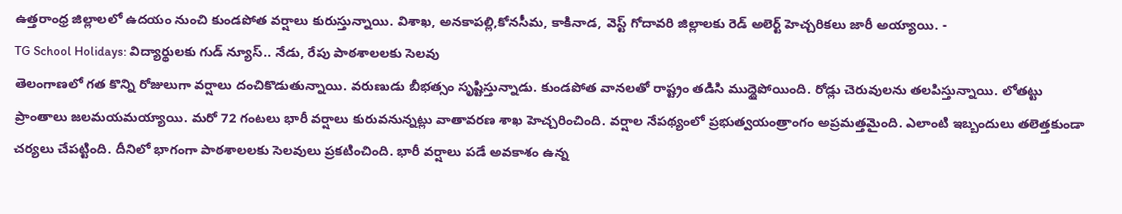ఉత్తరాంధ్ర జిల్లాలలో ఉదయం నుంచి కుండపోత వర్షాలు కురుస్తున్నాయి. విశాఖ, అనకాపల్లి,కోనసీమ, కాకినాడ, వెస్ట్ గోదావరి జిల్లాలకు రెడ్ అలెర్ట్ హెచ్చరికలు జారీ అయ్యాయి. -
TG School Holidays: విద్యార్థులకు గుడ్ న్యూస్.. నేడు, రేపు పాఠశాలలకు సెలవు
తెలంగాణలో గత కొన్ని రోజులుగా వర్షాలు దంచికొడుతున్నాయి. వరుణుడు బీభత్సం సృష్టిస్తున్నాడు. కుండపోత వానలతో రాష్ట్రం తడిసి ముద్దైపోయింది. రోడ్లు చెరువులను తలపిస్తున్నాయి. లోతట్టు ప్రాంతాలు జలమయమయ్యాయి. మరో 72 గంటలు భారీ వర్షాలు కురువనున్నట్లు వాతావరణ శాఖ హెచ్చరించింది. వర్షాల నేపథ్యంలో ప్రభుత్వయంత్రాంగం అప్రమత్తమైంది. ఎలాంటి ఇబ్బందులు తలెత్తకుండా చర్యలు చేపట్టింది. దీనిలో భాగంగా పాఠశాలలకు సెలవులు ప్రకటించింది. భారీ వర్షాలు పడే అవకాశం ఉన్న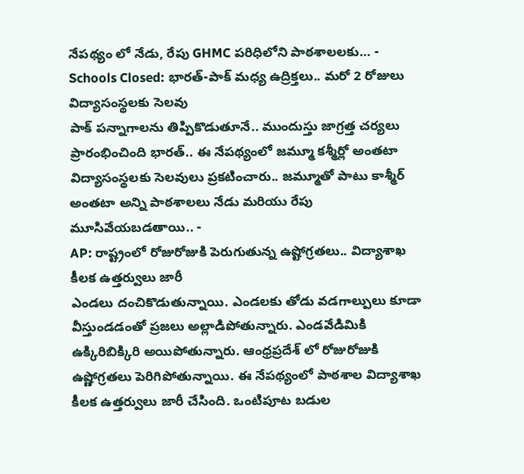నేపథ్యం లో నేడు, రేపు GHMC పరిధిలోని పాఠశాలలకు… -
Schools Closed: భారత్-పాక్ మధ్య ఉద్రిక్తలు.. మరో 2 రోజులు విద్యాసంస్థలకు సెలవు
పాక్ పన్నాగాలను తిప్పికొడుతూనే.. ముందుస్తు జాగ్రత్త చర్యలు ప్రారంభించింది భారత్.. ఈ నేపథ్యంలో జమ్మూ కశ్మీర్లో అంతటా విద్యాసంస్థలకు సెలవులు ప్రకటించారు.. జమ్మూతో పాటు కాశ్మీర్ అంతటా అన్ని పాఠశాలలు నేడు మరియు రేపు మూసివేయబడతాయి.. -
AP: రాష్ట్రంలో రోజురోజుకి పెరుగుతున్న ఉష్టోగ్రతలు.. విద్యాశాఖ కీలక ఉత్తర్వులు జారీ
ఎండలు దంచికొడుతున్నాయి. ఎండలకు తోడు వడగాల్పులు కూడా వీస్తుండడంతో ప్రజలు అల్లాడిపోతున్నారు. ఎండవేడిమికి ఉక్కిరిబిక్కిరి అయిపోతున్నారు. ఆంధ్రప్రదేశ్ లో రోజురోజుకి ఉష్ణోగ్రతలు పెరిగిపోతున్నాయి. ఈ నేపథ్యంలో పాఠశాల విద్యాశాఖ కీలక ఉత్తర్వులు జారీ చేసింది. ఒంటిపూట బడుల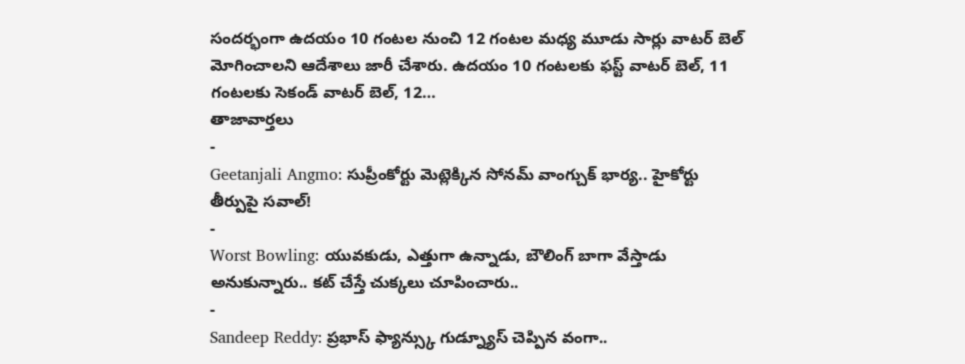సందర్భంగా ఉదయం 10 గంటల నుంచి 12 గంటల మధ్య మూడు సార్లు వాటర్ బెల్ మోగించాలని ఆదేశాలు జారీ చేశారు. ఉదయం 10 గంటలకు ఫస్ట్ వాటర్ బెల్, 11 గంటలకు సెకండ్ వాటర్ బెల్, 12…
తాజావార్తలు
-
Geetanjali Angmo: సుప్రీంకోర్టు మెట్లెక్కిన సోనమ్ వాంగ్చుక్ భార్య.. హైకోర్టు తీర్పుపై సవాల్!
-
Worst Bowling: యువకుడు, ఎత్తుగా ఉన్నాడు, బౌలింగ్ బాగా వేస్తాడు అనుకున్నారు.. కట్ చేస్తే చుక్కలు చూపించారు..
-
Sandeep Reddy: ప్రభాస్ ఫ్యాన్స్కు గుడ్న్యూస్ చెప్పిన వంగా..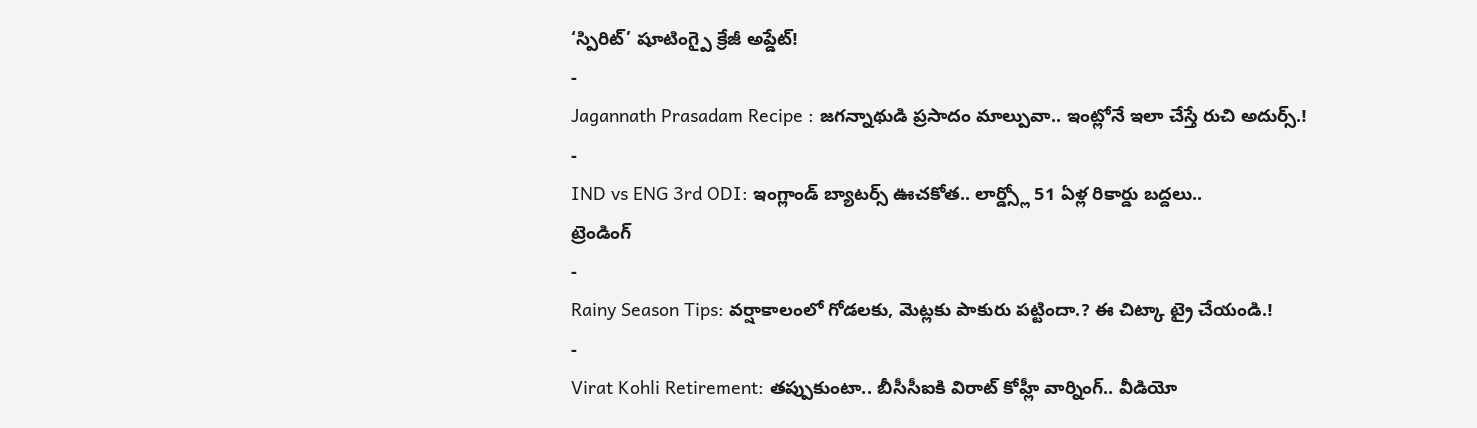‘స్పిరిట్’ షూటింగ్పై క్రేజీ అప్డేట్!
-
Jagannath Prasadam Recipe : జగన్నాథుడి ప్రసాదం మాల్పువా.. ఇంట్లోనే ఇలా చేస్తే రుచి అదుర్స్.!
-
IND vs ENG 3rd ODI: ఇంగ్లాండ్ బ్యాటర్స్ ఊచకోత.. లార్డ్స్లో 51 ఏళ్ల రికార్డు బద్దలు..
ట్రెండింగ్
-
Rainy Season Tips: వర్షాకాలంలో గోడలకు, మెట్లకు పాకురు పట్టిందా.? ఈ చిట్కా ట్రై చేయండి.!
-
Virat Kohli Retirement: తప్పుకుంటా.. బీసీసీఐకి విరాట్ కోహ్లీ వార్నింగ్.. వీడియో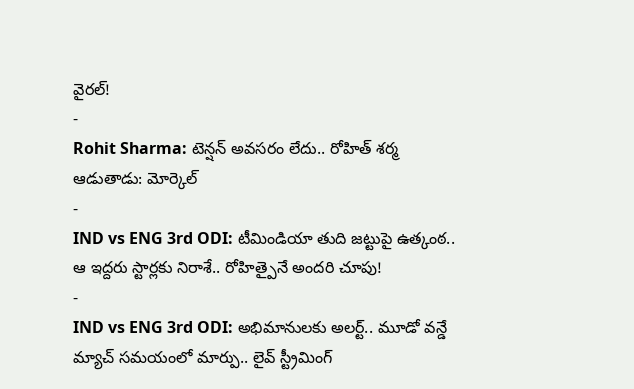వైరల్!
-
Rohit Sharma: టెన్షన్ అవసరం లేదు.. రోహిత్ శర్మ ఆడుతాడు: మోర్కెల్
-
IND vs ENG 3rd ODI: టీమిండియా తుది జట్టుపై ఉత్కంఠ.. ఆ ఇద్దరు స్టార్లకు నిరాశే.. రోహిత్పైనే అందరి చూపు!
-
IND vs ENG 3rd ODI: అభిమానులకు అలర్ట్.. మూడో వన్డే మ్యాచ్ సమయంలో మార్పు.. లైవ్ స్ట్రీమింగ్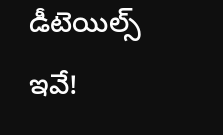డీటెయిల్స్ ఇవే!